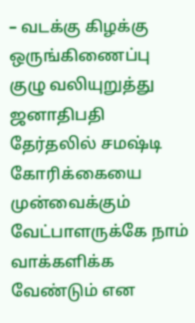– வடக்கு கிழக்கு ஒருங்கிணைப்பு குழு வலியுறுத்து ஜனாதிபதி தேர்தலில் சமஷ்டி கோரிக்கையை முன்வைக்கும் வேட்பாளருக்கே நாம் வாக்களிக்க வேண்டும் என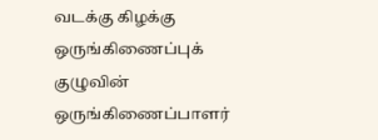வடக்கு கிழக்கு ஒருங்கிணைப்புக் குழுவின் ஒருங்கிணைப்பாளர்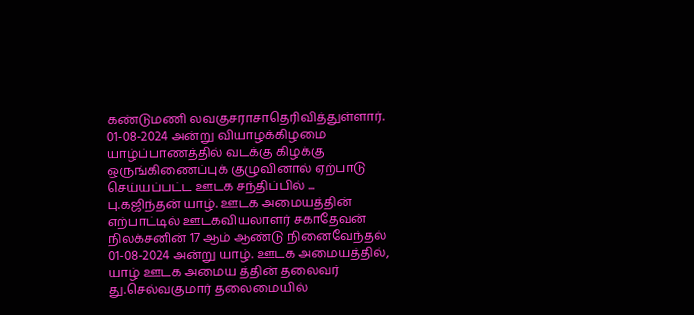கண்டுமணி லவகுசராசாதெரிவித்துள்ளார். 01-08-2024 அன்று வியாழக்கிழமை யாழ்ப்பாணத்தில் வடக்கு கிழக்கு ஒருங்கிணைப்புக் குழுவினால் ஏற்பாடு செய்யப்பட்ட ஊடக சந்திப்பில் ...
பு.கஜிந்தன் யாழ். ஊடக அமையத்தின் எற்பாட்டில் ஊடகவியலாளர் சகாதேவன் நிலக்சனின் 17 ஆம் ஆண்டு நினைவேந்தல் 01-08-2024 அன்று யாழ். ஊடக அமையத்தில், யாழ் ஊடக அமைய த்தின் தலைவர் து.செல்வகுமார் தலைமையில்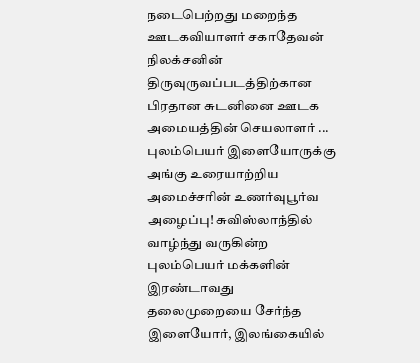நடைபெற்றது மறைந்த ஊடகவியாளர் சகாதேவன் நிலக்சனின் திருவுருவப்படத்திற்கான பிரதான சுடனினை ஊடக அமையத்தின் செயலாளர் ...
புலம்பெயர் இளையோருக்கு அங்கு உரையாற்றிய அமைச்சரின் உணர்வுபூர்வ அழைப்பு! சுவிஸ்லாந்தில் வாழ்ந்து வருகின்ற புலம்பெயர் மக்களின் இரண்டாவது தலைமுறையை சேர்ந்த இளையோர், இலங்கையில்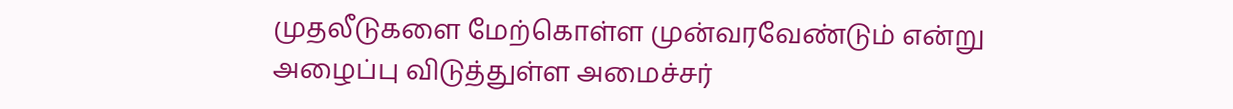முதலீடுகளை மேற்கொள்ள முன்வரவேண்டும் என்று அழைப்பு விடுத்துள்ள அமைச்சர்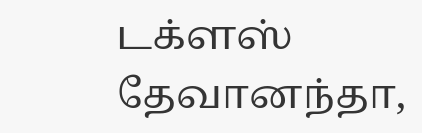டக்ளஸ் தேவானந்தா,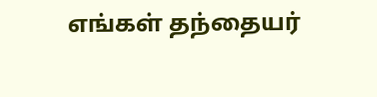எங்கள் தந்தையர்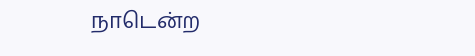நாடென்ற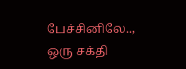பேச்சினிலே.., ஒரு சக்தி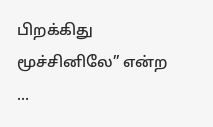பிறக்கிது மூச்சினிலே” என்ற ...